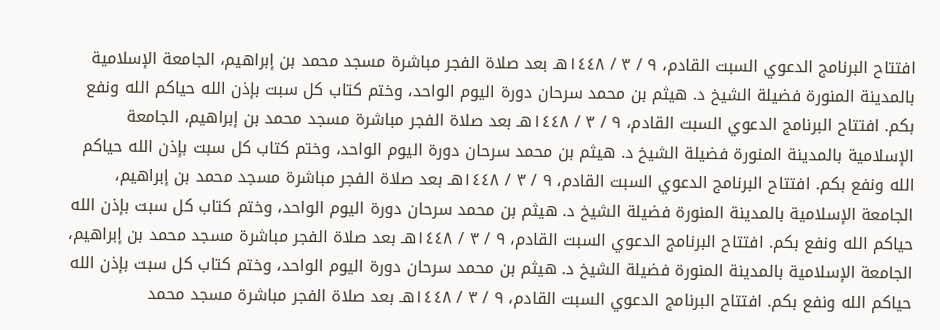افتتاح البرنامج الدعوي السبت القادم، ٩ / ٣ / ١٤٤٨هـ بعد صلاة الفجر مباشرة مسجد محمد بن إبراهيم، الجامعة الإسلامية بالمدينة المنورة فضيلة الشيخ د. هيثم بن محمد سرحان دورة اليوم الواحد، وختم كتاب كل سبت بإذن الله حياكم الله ونفع بكم. افتتاح البرنامج الدعوي السبت القادم، ٩ / ٣ / ١٤٤٨هـ بعد صلاة الفجر مباشرة مسجد محمد بن إبراهيم، الجامعة الإسلامية بالمدينة المنورة فضيلة الشيخ د. هيثم بن محمد سرحان دورة اليوم الواحد، وختم كتاب كل سبت بإذن الله حياكم الله ونفع بكم. افتتاح البرنامج الدعوي السبت القادم، ٩ / ٣ / ١٤٤٨هـ بعد صلاة الفجر مباشرة مسجد محمد بن إبراهيم، الجامعة الإسلامية بالمدينة المنورة فضيلة الشيخ د. هيثم بن محمد سرحان دورة اليوم الواحد، وختم كتاب كل سبت بإذن الله حياكم الله ونفع بكم. افتتاح البرنامج الدعوي السبت القادم، ٩ / ٣ / ١٤٤٨هـ بعد صلاة الفجر مباشرة مسجد محمد بن إبراهيم، الجامعة الإسلامية بالمدينة المنورة فضيلة الشيخ د. هيثم بن محمد سرحان دورة اليوم الواحد، وختم كتاب كل سبت بإذن الله حياكم الله ونفع بكم. افتتاح البرنامج الدعوي السبت القادم، ٩ / ٣ / ١٤٤٨هـ بعد صلاة الفجر مباشرة مسجد محمد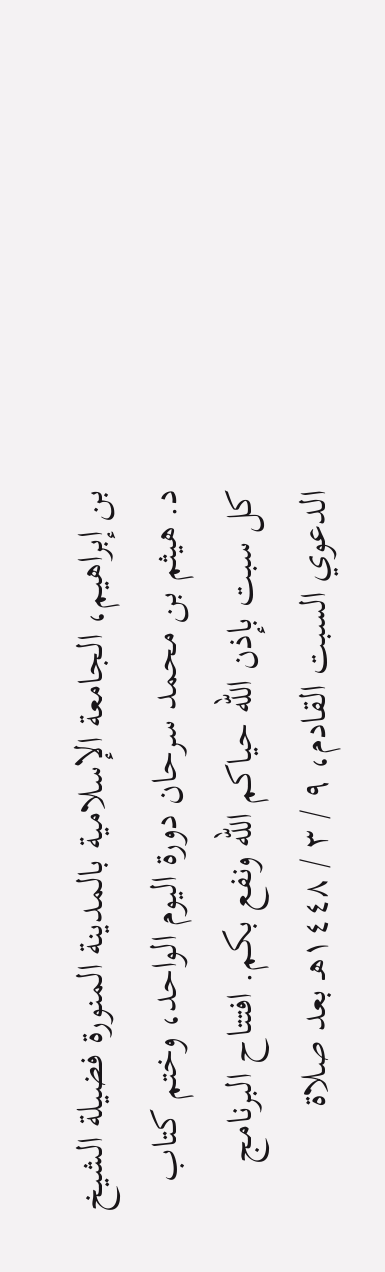بن إبراهيم، الجامعة الإسلامية بالمدينة المنورة فضيلة الشيخ د. هيثم بن محمد سرحان دورة اليوم الواحد، وختم كتاب كل سبت بإذن الله حياكم الله ونفع بكم. افتتاح البرنامج الدعوي السبت القادم، ٩ / ٣ / ١٤٤٨هـ بعد صلاة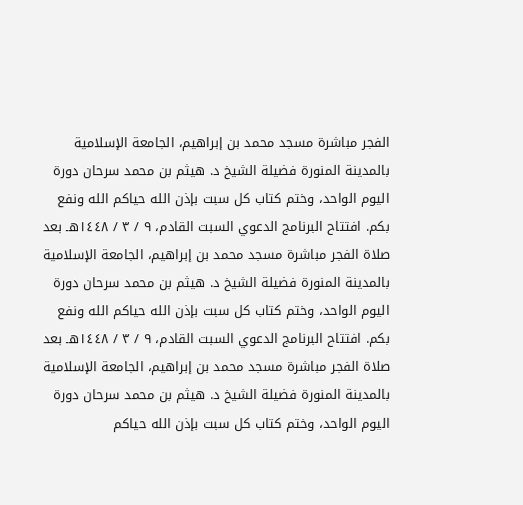الفجر مباشرة مسجد محمد بن إبراهيم، الجامعة الإسلامية بالمدينة المنورة فضيلة الشيخ د. هيثم بن محمد سرحان دورة اليوم الواحد، وختم كتاب كل سبت بإذن الله حياكم الله ونفع بكم. افتتاح البرنامج الدعوي السبت القادم، ٩ / ٣ / ١٤٤٨هـ بعد صلاة الفجر مباشرة مسجد محمد بن إبراهيم، الجامعة الإسلامية بالمدينة المنورة فضيلة الشيخ د. هيثم بن محمد سرحان دورة اليوم الواحد، وختم كتاب كل سبت بإذن الله حياكم الله ونفع بكم. افتتاح البرنامج الدعوي السبت القادم، ٩ / ٣ / ١٤٤٨هـ بعد صلاة الفجر مباشرة مسجد محمد بن إبراهيم، الجامعة الإسلامية بالمدينة المنورة فضيلة الشيخ د. هيثم بن محمد سرحان دورة اليوم الواحد، وختم كتاب كل سبت بإذن الله حياكم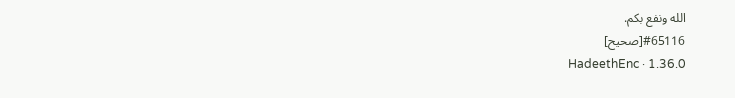الله ونفع بكم.
#65116[صحيح]
HadeethEnc · 1.36.0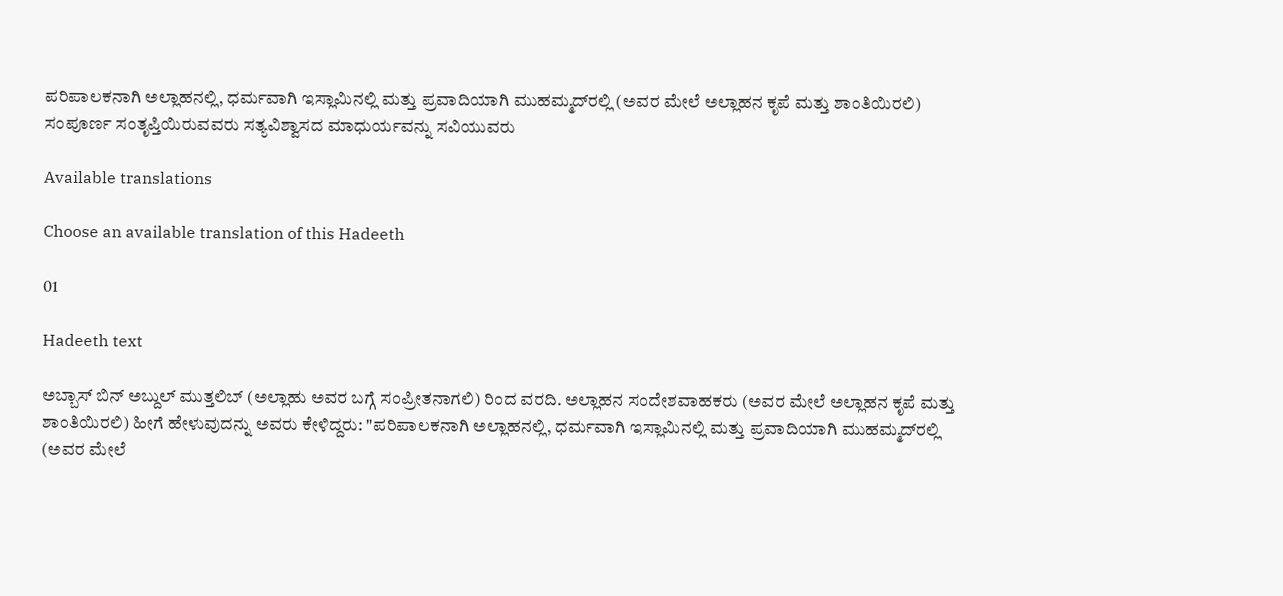ಪರಿಪಾಲಕನಾಗಿ ಅಲ್ಲಾಹನಲ್ಲಿ, ಧರ್ಮವಾಗಿ ಇಸ್ಲಾಮಿನಲ್ಲಿ ಮತ್ತು ಪ್ರವಾದಿಯಾಗಿ ಮುಹಮ್ಮದ್‌ರಲ್ಲಿ (ಅವರ ಮೇಲೆ ಅಲ್ಲಾಹನ ಕೃಪೆ ಮತ್ತು ಶಾಂತಿಯಿರಲಿ) ಸಂಪೂರ್ಣ ಸಂತೃಪ್ತಿಯಿರುವವರು ಸತ್ಯವಿಶ್ವಾಸದ ಮಾಧುರ್ಯವನ್ನು ಸವಿಯುವರು

Available translations

Choose an available translation of this Hadeeth

01

Hadeeth text

ಅಬ್ಬಾಸ್ ಬಿನ್ ಅಬ್ದುಲ್ ಮುತ್ತಲಿಬ್ (ಅಲ್ಲಾಹು ಅವರ ಬಗ್ಗೆ ಸಂಪ್ರೀತನಾಗಲಿ) ರಿಂದ ವರದಿ. ಅಲ್ಲಾಹನ ಸಂದೇಶವಾಹಕರು (ಅವರ ಮೇಲೆ ಅಲ್ಲಾಹನ ಕೃಪೆ ಮತ್ತು ಶಾಂತಿಯಿರಲಿ) ಹೀಗೆ ಹೇಳುವುದನ್ನು ಅವರು ಕೇಳಿದ್ದರು: "ಪರಿಪಾಲಕನಾಗಿ ಅಲ್ಲಾಹನಲ್ಲಿ, ಧರ್ಮವಾಗಿ ಇಸ್ಲಾಮಿನಲ್ಲಿ ಮತ್ತು ಪ್ರವಾದಿಯಾಗಿ ಮುಹಮ್ಮದ್‌ರಲ್ಲಿ (ಅವರ ಮೇಲೆ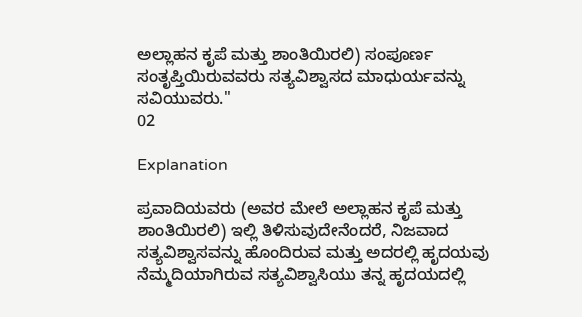ಅಲ್ಲಾಹನ ಕೃಪೆ ಮತ್ತು ಶಾಂತಿಯಿರಲಿ) ಸಂಪೂರ್ಣ ಸಂತೃಪ್ತಿಯಿರುವವರು ಸತ್ಯವಿಶ್ವಾಸದ ಮಾಧುರ್ಯವನ್ನು ಸವಿಯುವರು."
02

Explanation

ಪ್ರವಾದಿಯವರು (ಅವರ ಮೇಲೆ ಅಲ್ಲಾಹನ ಕೃಪೆ ಮತ್ತು ಶಾಂತಿಯಿರಲಿ) ಇಲ್ಲಿ ತಿಳಿಸುವುದೇನೆಂದರೆ, ನಿಜವಾದ ಸತ್ಯವಿಶ್ವಾಸವನ್ನು ಹೊಂದಿರುವ ಮತ್ತು ಅದರಲ್ಲಿ ಹೃದಯವು ನೆಮ್ಮದಿಯಾಗಿರುವ ಸತ್ಯವಿಶ್ವಾಸಿಯು ತನ್ನ ಹೃದಯದಲ್ಲಿ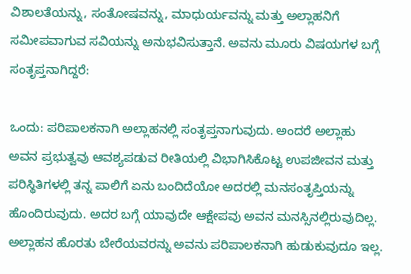ವಿಶಾಲತೆಯನ್ನು, ಸಂತೋಷವನ್ನು, ಮಾಧುರ್ಯವನ್ನು ಮತ್ತು ಅಲ್ಲಾಹನಿಗೆ ಸಮೀಪವಾಗುವ ಸವಿಯನ್ನು ಅನುಭವಿಸುತ್ತಾನೆ. ಅವನು ಮೂರು ವಿಷಯಗಳ ಬಗ್ಗೆ ಸಂತೃಪ್ತನಾಗಿದ್ದರೆ:

ಒಂದು: ಪರಿಪಾಲಕನಾಗಿ ಅಲ್ಲಾಹನಲ್ಲಿ ಸಂತೃಪ್ತನಾಗುವುದು. ಅಂದರೆ ಅಲ್ಲಾಹು ಅವನ ಪ್ರಭುತ್ವವು ಆವಶ್ಯಪಡುವ ರೀತಿಯಲ್ಲಿ ವಿಭಾಗಿಸಿಕೊಟ್ಟ ಉಪಜೀವನ ಮತ್ತು ಪರಿಸ್ಥಿತಿಗಳಲ್ಲಿ ತನ್ನ ಪಾಲಿಗೆ ಏನು ಬಂದಿದೆಯೋ ಅದರಲ್ಲಿ ಮನಸಂತೃಪ್ತಿಯನ್ನು ಹೊಂದಿರುವುದು. ಅದರ ಬಗ್ಗೆ ಯಾವುದೇ ಆಕ್ಷೇಪವು ಅವನ ಮನಸ್ಸಿನಲ್ಲಿರುವುದಿಲ್ಲ. ಅಲ್ಲಾಹನ ಹೊರತು ಬೇರೆಯವರನ್ನು ಅವನು ಪರಿಪಾಲಕನಾಗಿ ಹುಡುಕುವುದೂ ಇಲ್ಲ.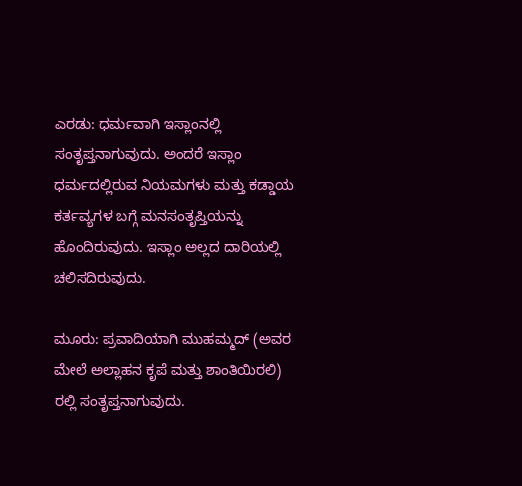ಎರಡು: ಧರ್ಮವಾಗಿ ಇಸ್ಲಾಂನಲ್ಲಿ ಸಂತೃಪ್ತನಾಗುವುದು. ಅಂದರೆ ಇಸ್ಲಾಂ ಧರ್ಮದಲ್ಲಿರುವ ನಿಯಮಗಳು ಮತ್ತು ಕಡ್ಡಾಯ ಕರ್ತವ್ಯಗಳ ಬಗ್ಗೆ ಮನಸಂತೃಪ್ತಿಯನ್ನು ಹೊಂದಿರುವುದು. ಇಸ್ಲಾಂ ಅಲ್ಲದ ದಾರಿಯಲ್ಲಿ ಚಲಿಸದಿರುವುದು.

ಮೂರು: ಪ್ರವಾದಿಯಾಗಿ ಮುಹಮ್ಮದ್ (ಅವರ ಮೇಲೆ ಅಲ್ಲಾಹನ ಕೃಪೆ ಮತ್ತು ಶಾಂತಿಯಿರಲಿ) ರಲ್ಲಿ ಸಂತೃಪ್ತನಾಗುವುದು.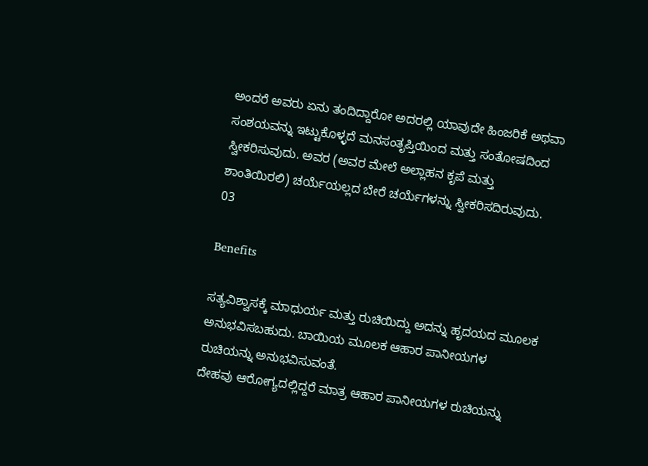ಅಂದರೆ ಅವರು ಏನು ತಂದಿದ್ದಾರೋ ಅದರಲ್ಲಿ ಯಾವುದೇ ಹಿಂಜರಿಕೆ ಅಥವಾ ಸಂಶಯವನ್ನು ಇಟ್ಟುಕೊಳ್ಳದೆ ಮನಸಂತೃಪ್ತಿಯಿಂದ ಮತ್ತು ಸಂತೋಷದಿಂದ ಸ್ವೀಕರಿಸುವುದು. ಅವರ (ಅವರ ಮೇಲೆ ಅಲ್ಲಾಹನ ಕೃಪೆ ಮತ್ತು ಶಾಂತಿಯಿರಲಿ) ಚರ್ಯೆಯಲ್ಲದ ಬೇರೆ ಚರ್ಯೆಗಳನ್ನು ಸ್ವೀಕರಿಸದಿರುವುದು.
03

Benefits

ಸತ್ಯವಿಶ್ವಾಸಕ್ಕೆ ಮಾಧುರ್ಯ ಮತ್ತು ರುಚಿಯಿದ್ದು ಅದನ್ನು ಹೃದಯದ ಮೂಲಕ ಅನುಭವಿಸಬಹುದು. ಬಾಯಿಯ ಮೂಲಕ ಆಹಾರ ಪಾನೀಯಗಳ ರುಚಿಯನ್ನು ಅನುಭವಿಸುವಂತೆ.
ದೇಹವು ಆರೋಗ್ಯದಲ್ಲಿದ್ದರೆ ಮಾತ್ರ ಆಹಾರ ಪಾನೀಯಗಳ ರುಚಿಯನ್ನು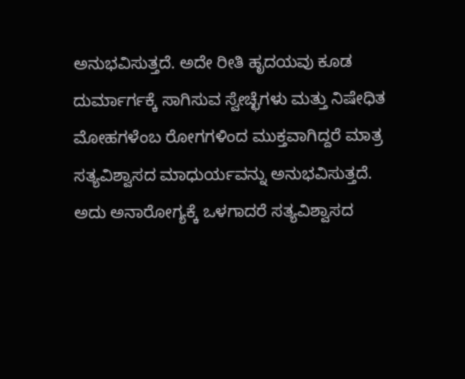ಅನುಭವಿಸುತ್ತದೆ. ಅದೇ ರೀತಿ ಹೃದಯವು ಕೂಡ ದುರ್ಮಾರ್ಗಕ್ಕೆ ಸಾಗಿಸುವ ಸ್ವೇಚ್ಛೆಗಳು ಮತ್ತು ನಿಷೇಧಿತ ಮೋಹಗಳೆಂಬ ರೋಗಗಳಿಂದ ಮುಕ್ತವಾಗಿದ್ದರೆ ಮಾತ್ರ ಸತ್ಯವಿಶ್ವಾಸದ ಮಾಧುರ್ಯವನ್ನು ಅನುಭವಿಸುತ್ತದೆ. ಅದು ಅನಾರೋಗ್ಯಕ್ಕೆ ಒಳಗಾದರೆ ಸತ್ಯವಿಶ್ವಾಸದ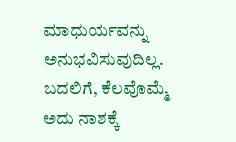ಮಾಧುರ್ಯವನ್ನು ಅನುಭವಿಸುವುದಿಲ್ಲ. ಬದಲಿಗೆ, ಕೆಲವೊಮ್ಮೆ ಅದು ನಾಶಕ್ಕೆ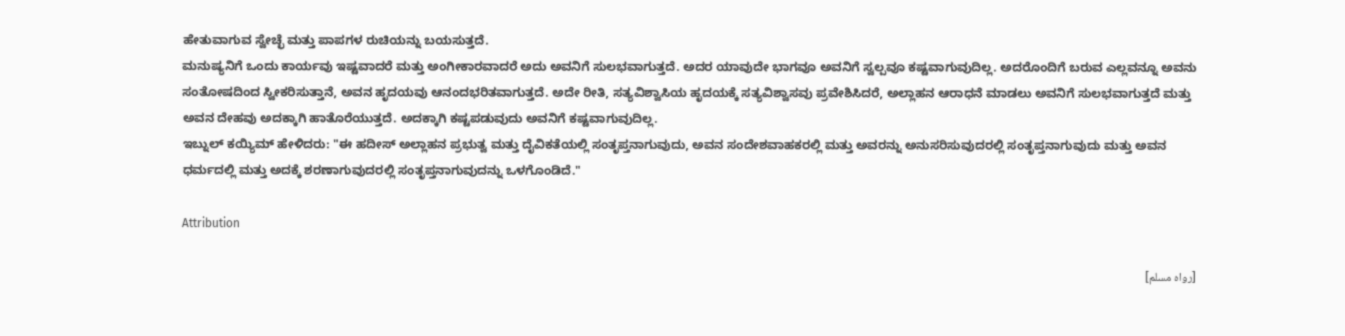ಹೇತುವಾಗುವ ಸ್ವೇಚ್ಛೆ ಮತ್ತು ಪಾಪಗಳ ರುಚಿಯನ್ನು ಬಯಸುತ್ತದೆ.
ಮನುಷ್ಯನಿಗೆ ಒಂದು ಕಾರ್ಯವು ಇಷ್ಟವಾದರೆ ಮತ್ತು ಅಂಗೀಕಾರವಾದರೆ ಅದು ಅವನಿಗೆ ಸುಲಭವಾಗುತ್ತದೆ. ಅದರ ಯಾವುದೇ ಭಾಗವೂ ಅವನಿಗೆ ಸ್ವಲ್ಪವೂ ಕಷ್ಟವಾಗುವುದಿಲ್ಲ. ಅದರೊಂದಿಗೆ ಬರುವ ಎಲ್ಲವನ್ನೂ ಅವನು ಸಂತೋಷದಿಂದ ಸ್ವೀಕರಿಸುತ್ತಾನೆ, ಅವನ ಹೃದಯವು ಆನಂದಭರಿತವಾಗುತ್ತದೆ. ಅದೇ ರೀತಿ, ಸತ್ಯವಿಶ್ವಾಸಿಯ ಹೃದಯಕ್ಕೆ ಸತ್ಯವಿಶ್ವಾಸವು ಪ್ರವೇಶಿಸಿದರೆ, ಅಲ್ಲಾಹನ ಆರಾಧನೆ ಮಾಡಲು ಅವನಿಗೆ ಸುಲಭವಾಗುತ್ತದೆ ಮತ್ತು ಅವನ ದೇಹವು ಅದಕ್ಕಾಗಿ ಹಾತೊರೆಯುತ್ತದೆ. ಅದಕ್ಕಾಗಿ ಕಷ್ಟಪಡುವುದು ಅವನಿಗೆ ಕಷ್ಟವಾಗುವುದಿಲ್ಲ.
ಇಬ್ನುಲ್ ಕಯ್ಯಿಮ್‌ ಹೇಳಿದರು: "ಈ ಹದೀಸ್ ಅಲ್ಲಾಹನ ಪ್ರಭುತ್ವ ಮತ್ತು ದೈವಿಕತೆಯಲ್ಲಿ ಸಂತೃಪ್ತನಾಗುವುದು, ಅವನ ಸಂದೇಶವಾಹಕರಲ್ಲಿ ಮತ್ತು ಅವರನ್ನು ಅನುಸರಿಸುವುದರಲ್ಲಿ ಸಂತೃಪ್ತನಾಗುವುದು ಮತ್ತು ಅವನ ಧರ್ಮದಲ್ಲಿ ಮತ್ತು ಅದಕ್ಕೆ ಶರಣಾಗುವುದರಲ್ಲಿ ಸಂತೃಪ್ತನಾಗುವುದನ್ನು ಒಳಗೊಂಡಿದೆ."

Attribution

[رواه مسلم]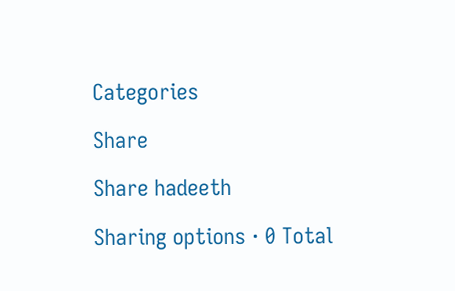Categories

Share

Share hadeeth

Sharing options · 0 Total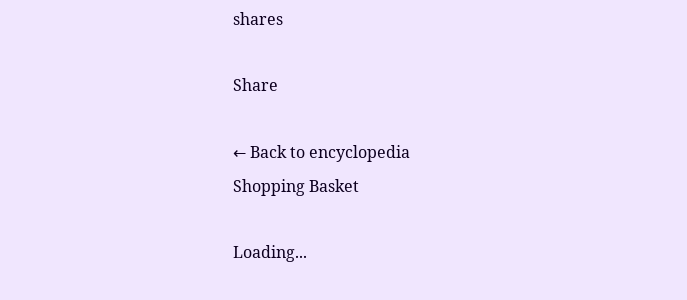shares

Share

← Back to encyclopedia
Shopping Basket

Loading...